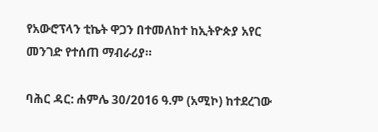የአውሮፕላን ቲኬት ዋጋን በተመለከተ ከኢትዮጵያ አየር መንገድ የተሰጠ ማብራሪያ።

ባሕር ዳር: ሐምሌ 30/2016 ዓ.ም (አሚኮ) ከተደረገው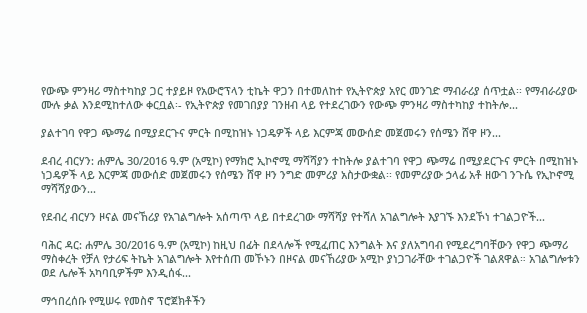የውጭ ምንዛሪ ማስተካከያ ጋር ተያይዞ የአውሮፕላን ቲኬት ዋጋን በተመለከተ የኢትዮጵያ አየር መንገድ ማብራሪያ ሰጥቷል፡፡ የማብራሪያው ሙሉ ቃል እንደሚከተለው ቀርቧል፡- የኢትዮጵያ የመገበያያ ገንዘብ ላይ የተደረገውን የውጭ ምንዛሪ ማስተካከያ ተከትሎ...

ያልተገባ የዋጋ ጭማሬ በሚያደርጉና ምርት በሚከዝኑ ነጋዴዎች ላይ እርምጃ መውሰድ መጀመሩን የሰሜን ሸዋ ዞን...

ደብረ ብርሃን: ሐምሌ 30/2016 ዓ.ም (አሚኮ) የማክሮ ኢኮኖሚ ማሻሻያን ተከትሎ ያልተገባ የዋጋ ጭማሬ በሚያደርጉና ምርት በሚከዝኑ ነጋዴዎች ላይ እርምጃ መውሰድ መጀመሩን የሰሜን ሸዋ ዞን ንግድ መምሪያ አስታውቋል፡፡ የመምሪያው ኃላፊ አቶ ዘውገ ንጉሴ የኢኮኖሚ ማሻሻያውን...

የደብረ ብርሃን ዞናል መናኸሪያ የአገልግሎት አሰጣጥ ላይ በተደረገው ማሻሻያ የተሻለ አገልግሎት እያገኙ እንደኾነ ተገልጋዮች...

ባሕር ዳር: ሐምሌ 30/2016 ዓ.ም (አሚኮ) ከዚህ በፊት በደላሎች የሚፈጠር እንግልት እና ያለአግባብ የሚደረግባቸውን የዋጋ ጭማሪ ማስቀረት የቻለ የታሪፍ ትኬት አገልግሎት እየተሰጠ መኾኑን በዞናል መናኸሪያው አሚኮ ያነጋገራቸው ተገልጋዮች ገልጸዋል። አገልግሎቱን ወደ ሌሎች አካባቢዎችም እንዲሰፋ...

ማኅበረሰቡ የሚሠሩ የመስኖ ፕሮጀክቶችን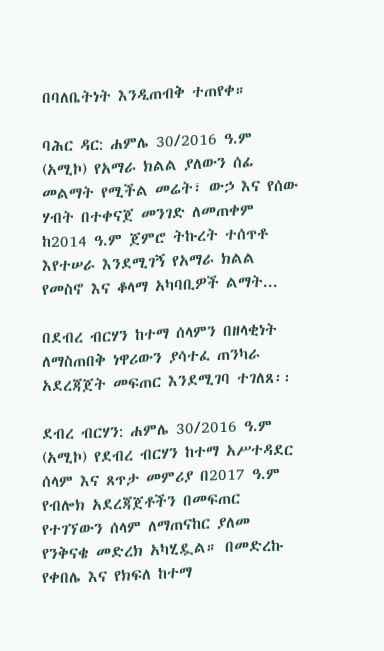በባለቤትነት እንዲጠብቅ ተጠየቀ።

ባሕር ዳር: ሐምሌ 30/2016 ዓ.ም (አሚኮ) የአማራ ክልል ያለውን ሰፊ መልማት የሚችል መሬት፣ ውኃ እና የሰው ሃብት በተቀናጀ መንገድ ለመጠቀም ከ2014 ዓ.ም ጀምሮ ትኩረት ተሰጥቶ እየተሠራ እንደሚገኝ የአማራ ክልል የመስኖ እና ቆላማ አካባቢዎች ልማት...

በደብረ ብርሃን ከተማ ሰላምን በዘላቂነት ለማስጠበቅ ነዋሪውን ያሳተፈ ጠንካራ አደረጃጀት መፍጠር እንደሚገባ ተገለጸ፡፡

ደብረ ብርሃን: ሐምሌ 30/2016 ዓ.ም (አሚኮ) የደብረ ብርሃን ከተማ አሥተዳደር ሰላም እና ጸጥታ መምሪያ በ2017 ዓ.ም የብሎክ አደረጃጀቶችን በመፍጠር የተገኘውን ሰላም ለማጠናከር ያለመ የንቅናቄ መድረክ አካሂዷል። በመድረኩ የቀበሌ እና የክፍለ ከተማ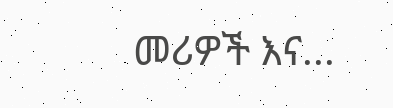መሪዎች እና...